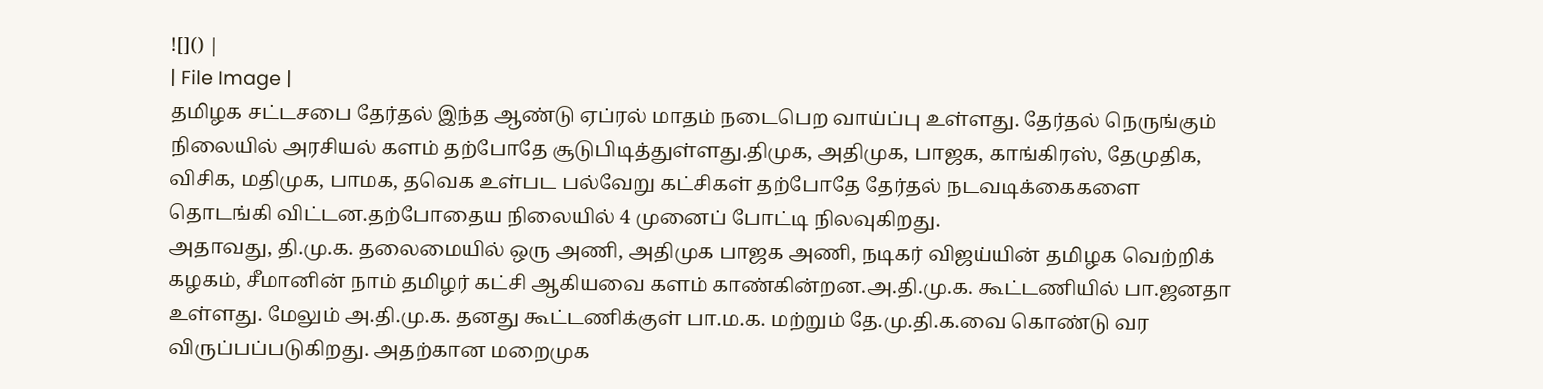![]() |
| File Image |
தமிழக சட்டசபை தேர்தல் இந்த ஆண்டு ஏப்ரல் மாதம் நடைபெற வாய்ப்பு உள்ளது. தேர்தல் நெருங்கும் நிலையில் அரசியல் களம் தற்போதே சூடுபிடித்துள்ளது.திமுக, அதிமுக, பாஜக, காங்கிரஸ், தேமுதிக, விசிக, மதிமுக, பாமக, தவெக உள்பட பல்வேறு கட்சிகள் தற்போதே தேர்தல் நடவடிக்கைகளை தொடங்கி விட்டன.தற்போதைய நிலையில் 4 முனைப் போட்டி நிலவுகிறது.
அதாவது, தி.மு.க. தலைமையில் ஒரு அணி, அதிமுக பாஜக அணி, நடிகர் விஜய்யின் தமிழக வெற்றிக் கழகம், சீமானின் நாம் தமிழர் கட்சி ஆகியவை களம் காண்கின்றன.அ.தி.மு.க. கூட்டணியில் பா.ஜனதா உள்ளது. மேலும் அ.தி.மு.க. தனது கூட்டணிக்குள் பா.ம.க. மற்றும் தே.மு.தி.க.வை கொண்டு வர விருப்பப்படுகிறது. அதற்கான மறைமுக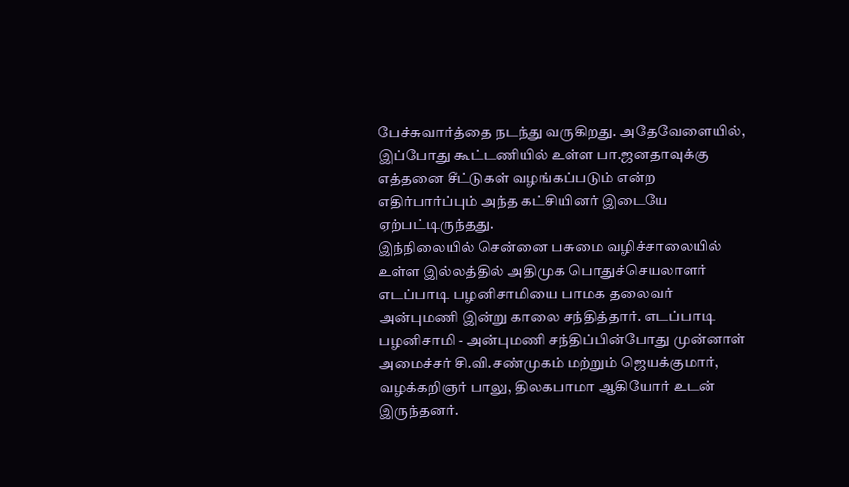பேச்சுவார்த்தை நடந்து வருகிறது. அதேவேளையில், இப்போது கூட்டணியில் உள்ள பா.ஜனதாவுக்கு எத்தனை சீட்டுகள் வழங்கப்படும் என்ற எதிர்பார்ப்பும் அந்த கட்சியினர் இடையே ஏற்பட்டிருந்தது.
இந்நிலையில் சென்னை பசுமை வழிச்சாலையில் உள்ள இல்லத்தில் அதிமுக பொதுச்செயலாளர் எடப்பாடி பழனிசாமியை பாமக தலைவர் அன்புமணி இன்று காலை சந்தித்தார். எடப்பாடி பழனிசாமி - அன்புமணி சந்திப்பின்போது முன்னாள் அமைச்சர் சி.வி.சண்முகம் மற்றும் ஜெயக்குமார், வழக்கறிஞர் பாலு, திலகபாமா ஆகியோர் உடன் இருந்தனர்.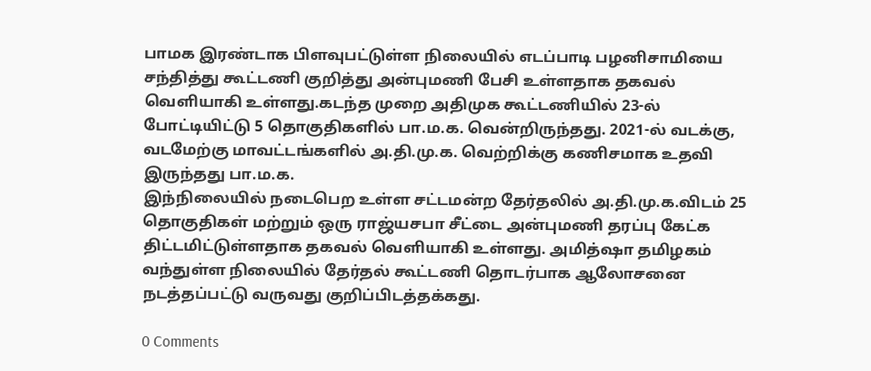பாமக இரண்டாக பிளவுபட்டுள்ள நிலையில் எடப்பாடி பழனிசாமியை சந்தித்து கூட்டணி குறித்து அன்புமணி பேசி உள்ளதாக தகவல் வெளியாகி உள்ளது.கடந்த முறை அதிமுக கூட்டணியில் 23-ல் போட்டியிட்டு 5 தொகுதிகளில் பா.ம.க. வென்றிருந்தது. 2021-ல் வடக்கு, வடமேற்கு மாவட்டங்களில் அ.தி.மு.க. வெற்றிக்கு கணிசமாக உதவி இருந்தது பா.ம.க.
இந்நிலையில் நடைபெற உள்ள சட்டமன்ற தேர்தலில் அ.தி.மு.க.விடம் 25 தொகுதிகள் மற்றும் ஒரு ராஜ்யசபா சீட்டை அன்புமணி தரப்பு கேட்க திட்டமிட்டுள்ளதாக தகவல் வெளியாகி உள்ளது. அமித்ஷா தமிழகம் வந்துள்ள நிலையில் தேர்தல் கூட்டணி தொடர்பாக ஆலோசனை நடத்தப்பட்டு வருவது குறிப்பிடத்தக்கது.

0 Comments